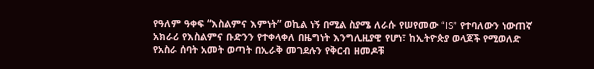የዓለም ዓቀፍ “እስልምና እምነት” ወኪል ነኝ በሚል ስያሜ ለራሱ የሠየመው “IS” የተባለውን ነውጠኛ አክራሪ የእስልምና ቡድንን የተቀላቀለ በዜግነት እንግሊዚያዊ የሆነ፣ ከኢትዮጵያ ወላጆች የሚወለድ የአስራ ሰባት አመት ወጣት በኢራቅ መገደሉን የቅርብ ዘመዶቹ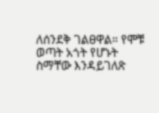ለሰንደቅ ገልፀዋል። የሞቹ ወጣት አጎት የሆኑት ስማቸው እንዳይገለጽ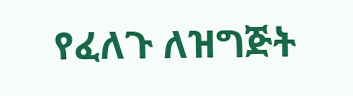የፈለጉ ለዝግጅት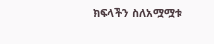ክፍላችን ስለአሟሟቱ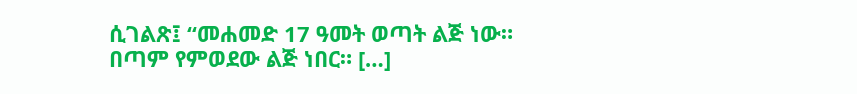ሲገልጽ፤ “መሐመድ 17 ዓመት ወጣት ልጅ ነው። በጣም የምወደው ልጅ ነበር። […]